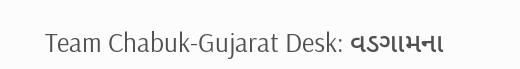Team Chabuk-Gujarat Desk: વડગામના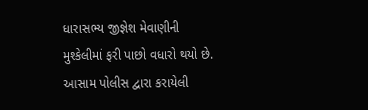ધારાસભ્ય જીજ્ઞેશ મેવાણીની મુશ્કેલીમાં ફરી પાછો વધારો થયો છે. આસામ પોલીસ દ્વારા કરાયેલી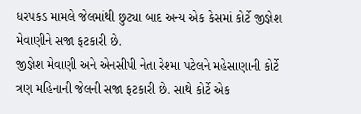ધરપકડ મામલે જેલમાંથી છુટ્યા બાદ અન્ય એક કેસમાં કોર્ટે જીજ્ઞેશ મેવાણીને સજા ફટકારી છે.
જીજ્ઞેશ મેવાણી અને એનસીપી નેતા રેશ્મા પટેલને મહેસાણાની કોર્ટે ત્રણ મહિનાની જેલની સજા ફટકારી છે. સાથે કોર્ટે એક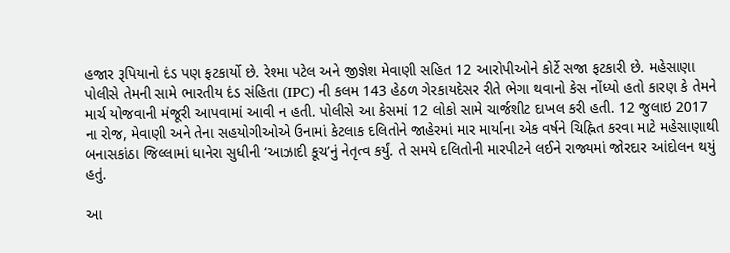હજાર રૂપિયાનો દંડ પણ ફટકાર્યો છે. રેશ્મા પટેલ અને જીજ્ઞેશ મેવાણી સહિત 12 આરોપીઓને કોર્ટે સજા ફટકારી છે. મહેસાણા પોલીસે તેમની સામે ભારતીય દંડ સંહિતા (IPC) ની કલમ 143 હેઠળ ગેરકાયદેસર રીતે ભેગા થવાનો કેસ નોંધ્યો હતો કારણ કે તેમને માર્ચ યોજવાની મંજૂરી આપવામાં આવી ન હતી. પોલીસે આ કેસમાં 12 લોકો સામે ચાર્જશીટ દાખલ કરી હતી. 12 જુલાઇ 2017 ના રોજ, મેવાણી અને તેના સહયોગીઓએ ઉનામાં કેટલાક દલિતોને જાહેરમાં માર માર્યાના એક વર્ષને ચિહ્નિત કરવા માટે મહેસાણાથી બનાસકાંઠા જિલ્લામાં ધાનેરા સુધીની ‘આઝાદી કૂચ’નું નેતૃત્વ કર્યું. તે સમયે દલિતોની મારપીટને લઈને રાજ્યમાં જોરદાર આંદોલન થયું હતું.

આ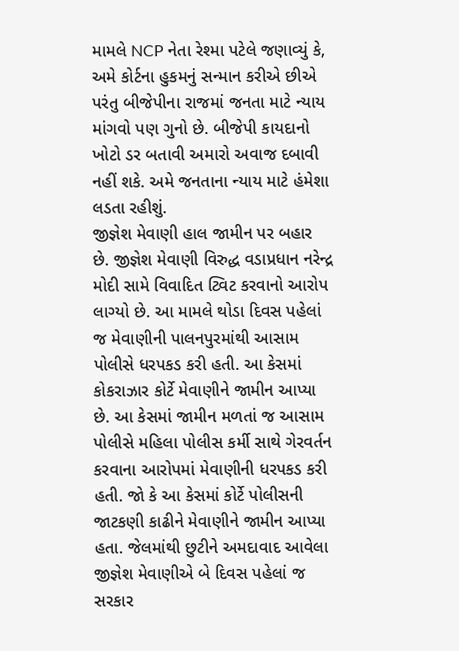મામલે NCP નેતા રેશ્મા પટેલે જણાવ્યું કે, અમે કોર્ટના હુકમનું સન્માન કરીએ છીએ પરંતુ બીજેપીના રાજમાં જનતા માટે ન્યાય માંગવો પણ ગુનો છે. બીજેપી કાયદાનો ખોટો ડર બતાવી અમારો અવાજ દબાવી નહીં શકે. અમે જનતાના ન્યાય માટે હંમેશા લડતા રહીશું.
જીજ્ઞેશ મેવાણી હાલ જામીન પર બહાર છે. જીજ્ઞેશ મેવાણી વિરુદ્ધ વડાપ્રધાન નરેન્દ્ર મોદી સામે વિવાદિત ટ્વિટ કરવાનો આરોપ લાગ્યો છે. આ મામલે થોડા દિવસ પહેલાં જ મેવાણીની પાલનપુરમાંથી આસામ પોલીસે ધરપકડ કરી હતી. આ કેસમાં કોકરાઝાર કોર્ટે મેવાણીને જામીન આપ્યા છે. આ કેસમાં જામીન મળતાં જ આસામ પોલીસે મહિલા પોલીસ કર્મી સાથે ગેરવર્તન કરવાના આરોપમાં મેવાણીની ધરપકડ કરી હતી. જો કે આ કેસમાં કોર્ટે પોલીસની જાટકણી કાઢીને મેવાણીને જામીન આપ્યા હતા. જેલમાંથી છુટીને અમદાવાદ આવેલા જીજ્ઞેશ મેવાણીએ બે દિવસ પહેલાં જ સરકાર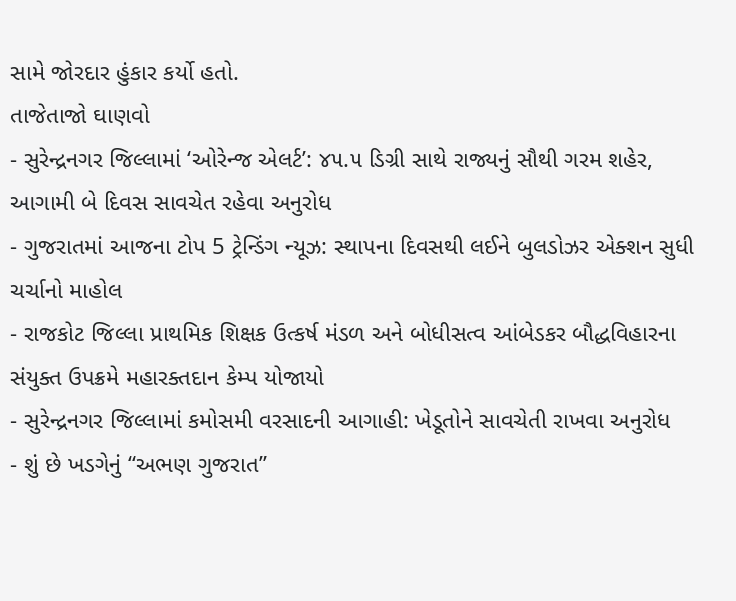સામે જોરદાર હુંકાર કર્યો હતો.
તાજેતાજો ઘાણવો
- સુરેન્દ્રનગર જિલ્લામાં ‘ઓરેન્જ એલર્ટ’: ૪૫.૫ ડિગ્રી સાથે રાજ્યનું સૌથી ગરમ શહેર, આગામી બે દિવસ સાવચેત રહેવા અનુરોધ
- ગુજરાતમાં આજના ટોપ 5 ટ્રેન્ડિંગ ન્યૂઝ: સ્થાપના દિવસથી લઈને બુલડોઝર એક્શન સુધી ચર્ચાનો માહોલ
- રાજકોટ જિલ્લા પ્રાથમિક શિક્ષક ઉત્કર્ષ મંડળ અને બોધીસત્વ આંબેડકર બૌદ્ધવિહારના સંયુક્ત ઉપક્રમે મહારક્તદાન કેમ્પ યોજાયો
- સુરેન્દ્રનગર જિલ્લામાં કમોસમી વરસાદની આગાહી: ખેડૂતોને સાવચેતી રાખવા અનુરોધ
- શું છે ખડગેનું “અભણ ગુજરાત”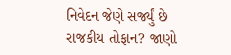નિવેદન જેણે સર્જ્યું છે રાજકીય તોફાન? જાણો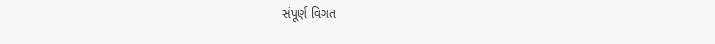સંપૂર્ણ વિગત